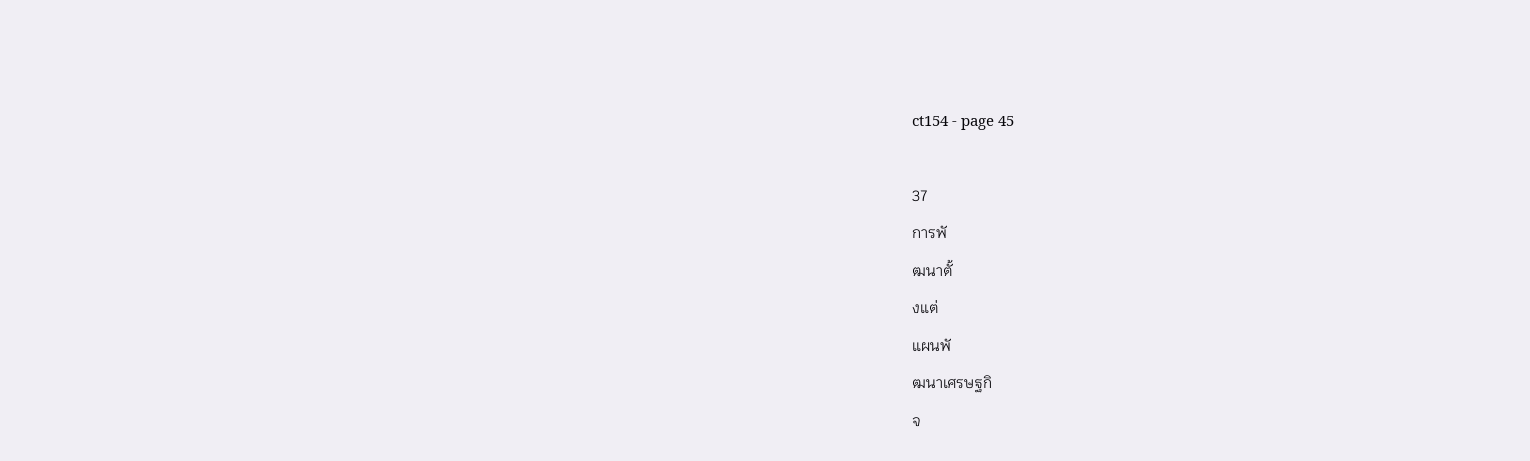ct154 - page 45

37
การพั
ฒนาตั้
งแต่
แผนพั
ฒนาเศรษฐกิ
จ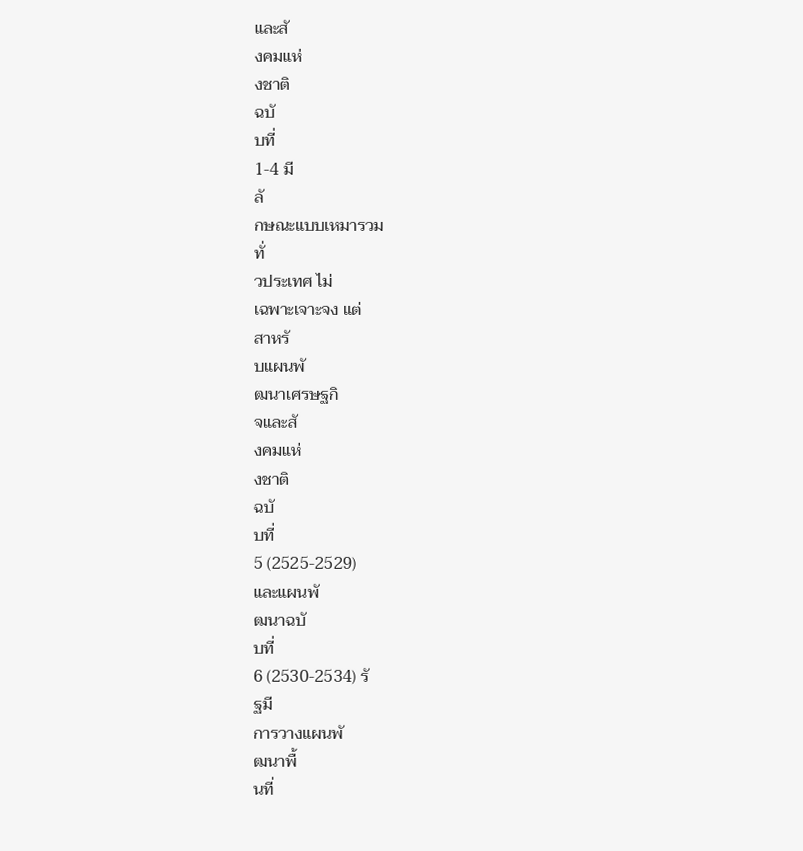และสั
งคมแห่
งชาติ
ฉบั
บที่
1-4 มี
ลั
กษณะแบบเหมารวม
ทั่
วประเทศ ไม่
เฉพาะเจาะจง แต่
สาหรั
บแผนพั
ฒนาเศรษฐกิ
จและสั
งคมแห่
งชาติ
ฉบั
บที่
5 (2525-2529)
และแผนพั
ฒนาฉบั
บที่
6 (2530-2534) รั
ฐมี
การวางแผนพั
ฒนาพื้
นที่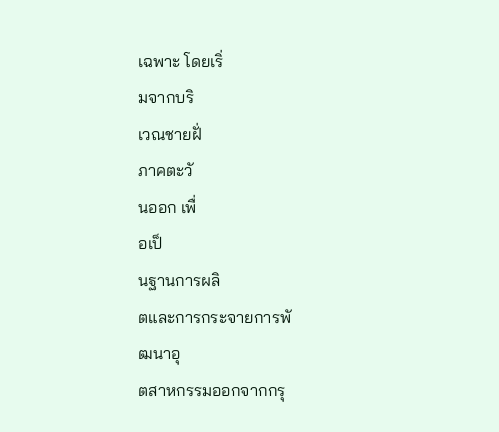เฉพาะ โดยเริ่
มจากบริ
เวณชายฝั่
ภาคตะวั
นออก เพื่
อเป็
นฐานการผลิ
ตและการกระจายการพั
ฒนาอุ
ตสาหกรรมออกจากกรุ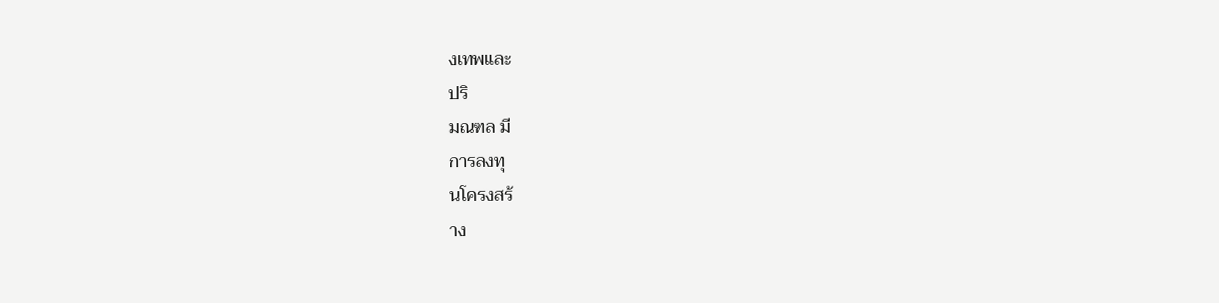งเทพและ
ปริ
มณฑล มี
การลงทุ
นโครงสร้
าง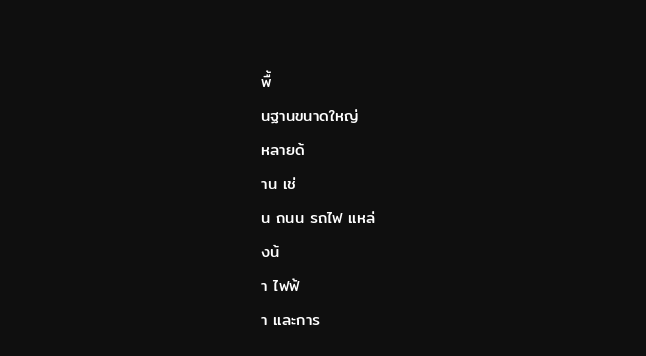พื้
นฐานขนาดใหญ่
หลายด้
าน เช่
น ถนน รถไฟ แหล่
งน้
า ไฟฟ้
า และการ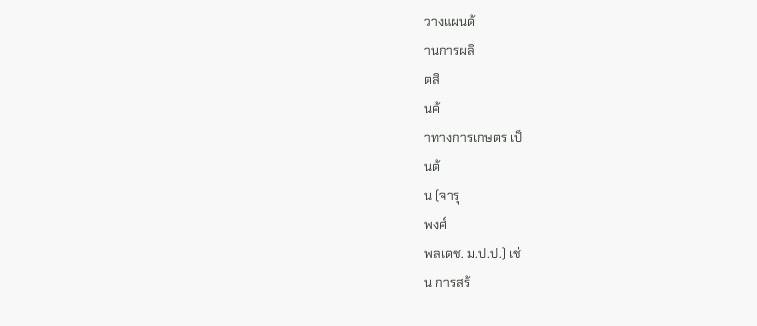วางแผนด้
านการผลิ
ตสิ
นค้
าทางการเกษตร เป็
นต้
น (จารุ
พงศ์
พลเดช. ม.ป.ป.) เช่
น การสร้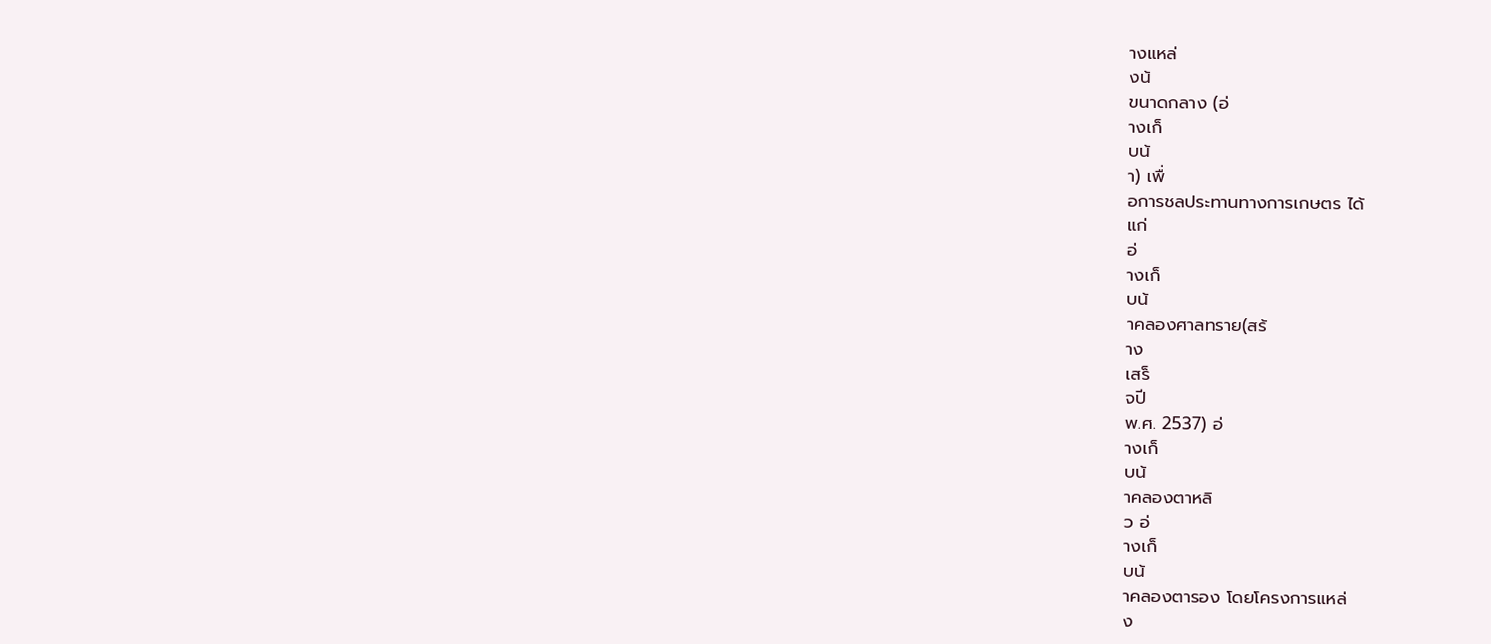างแหล่
งน้
ขนาดกลาง (อ่
างเก็
บน้
า) เพื่
อการชลประทานทางการเกษตร ได้
แก่
อ่
างเก็
บน้
าคลองศาลทราย(สร้
าง
เสร็
จปี
พ.ศ. 2537) อ่
างเก็
บน้
าคลองตาหลิ
ว อ่
างเก็
บน้
าคลองตารอง โดยโครงการแหล่
ง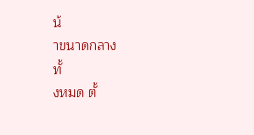น้
าขนาดกลาง
ทั้
งหมด ตั้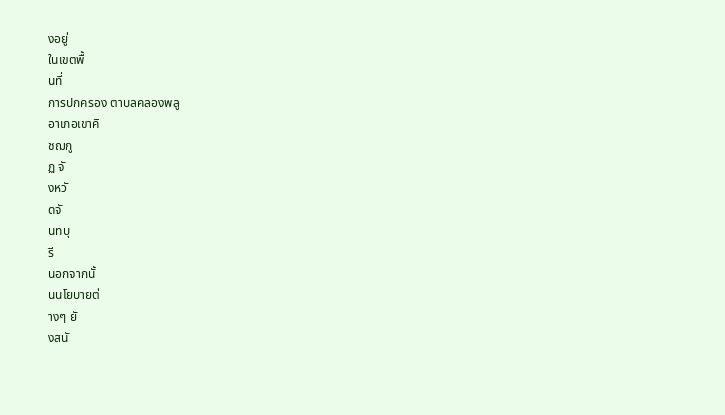งอยู่
ในเขตพื้
นที่
การปกครอง ตาบลคลองพลู
อาเภอเขาคิ
ชฌกู
ฏ จั
งหวั
ดจั
นทบุ
รี
นอกจากนั้
นนโยบายต่
างๆ ยั
งสนั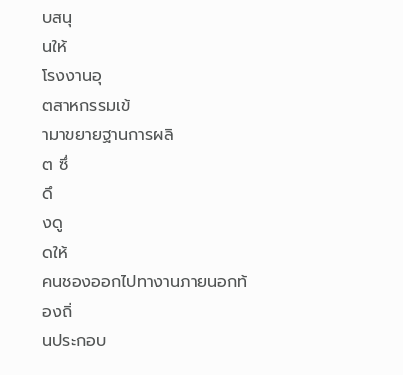บสนุ
นให้
โรงงานอุ
ตสาหกรรมเข้
ามาขยายฐานการผลิ
ต ซึ่
ดึ
งดู
ดให้
คนชองออกไปทางานภายนอกท้
องถิ่
นประกอบ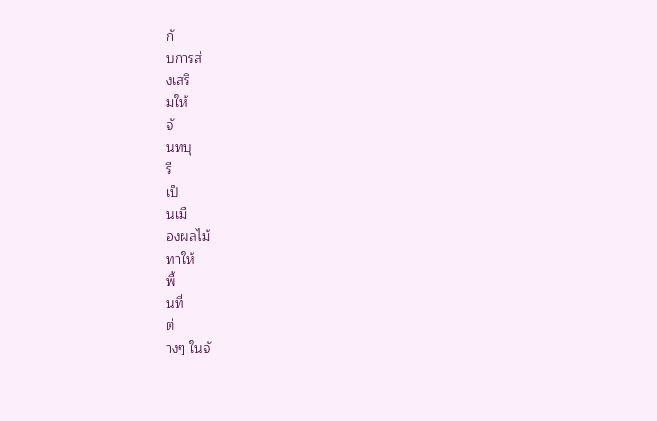กั
บการส่
งเสริ
มให้
จั
นทบุ
รี
เป็
นเมื
องผลไม้
ทาให้
พื้
นที่
ต่
างๆ ในจั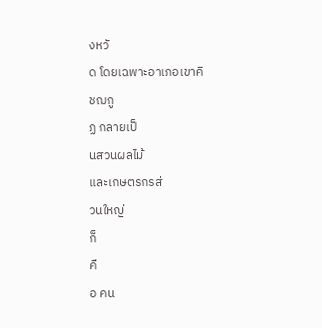งหวั
ด โดยเฉพาะอาเภอเขาคิ
ชฌกู
ฏ กลายเป็
นสวนผลไม้
และเกษตรกรส่
วนใหญ่
ก็
คื
อ คน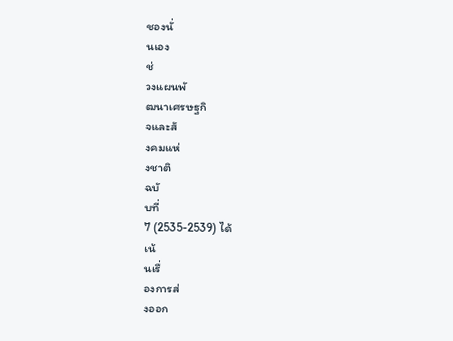ชองนั่
นเอง
ช่
วงแผนพั
ฒนาเศรษฐกิ
จและสั
งคมแห่
งชาติ
ฉบั
บที่
7 (2535-2539) ได้
เน้
นเรื่
องการส่
งออก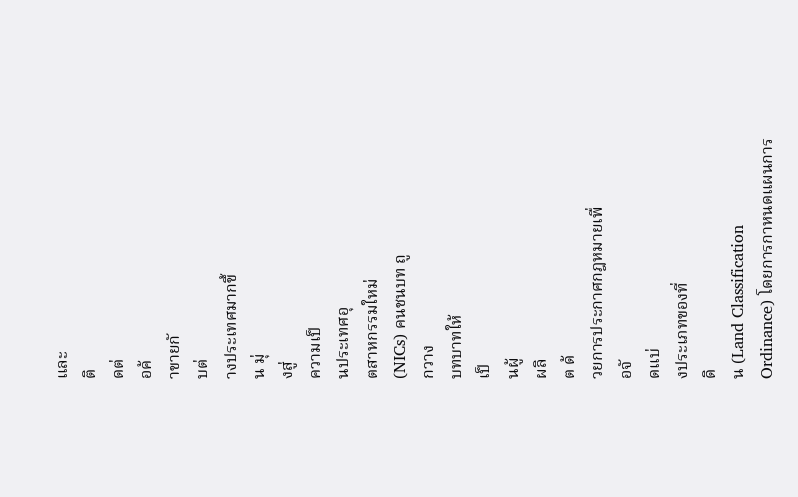และ
ติ
ดต่
อค้
าขายกั
บต่
างประเทศมากขึ้
น มุ่
งสู่
ความเป็
นประเทศอุ
ตสาหกรรมใหม่
(NICs) คนชนบท ถู
กวาง
บทบาทให้
เป็
นผู้
ผลิ
ต ด้
วยการประกาศกฎหมายเพื่
อจั
ดแบ่
งประเภทของที่
ดิ
น (Land Classification
Ordinance) โดยการกาหนดแผนการ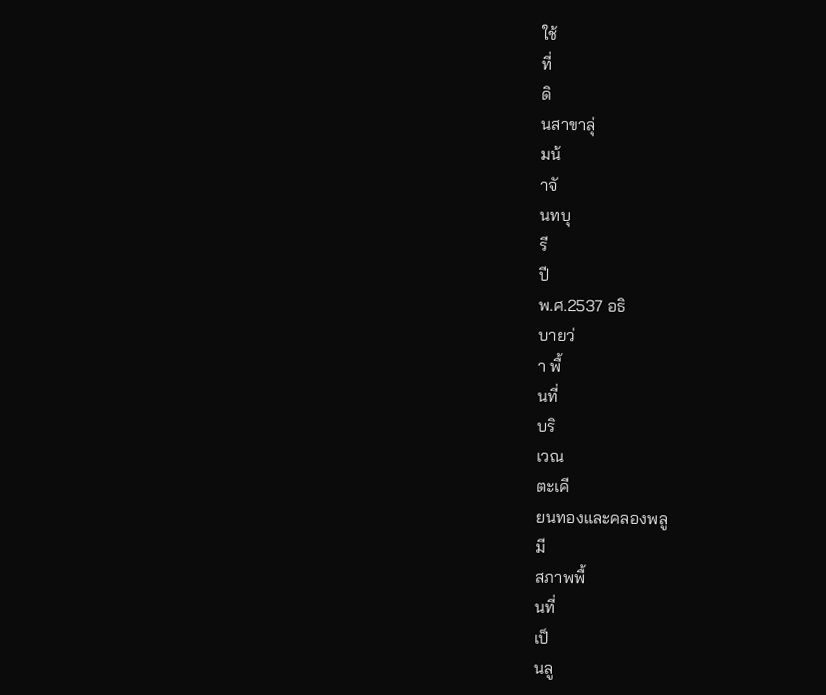ใช้
ที่
ดิ
นสาขาลุ่
มน้
าจั
นทบุ
รี
ปี
พ.ศ.2537 อธิ
บายว่
า พื้
นที่
บริ
เวณ
ตะเคี
ยนทองและคลองพลู
มี
สภาพพื้
นที่
เป็
นลู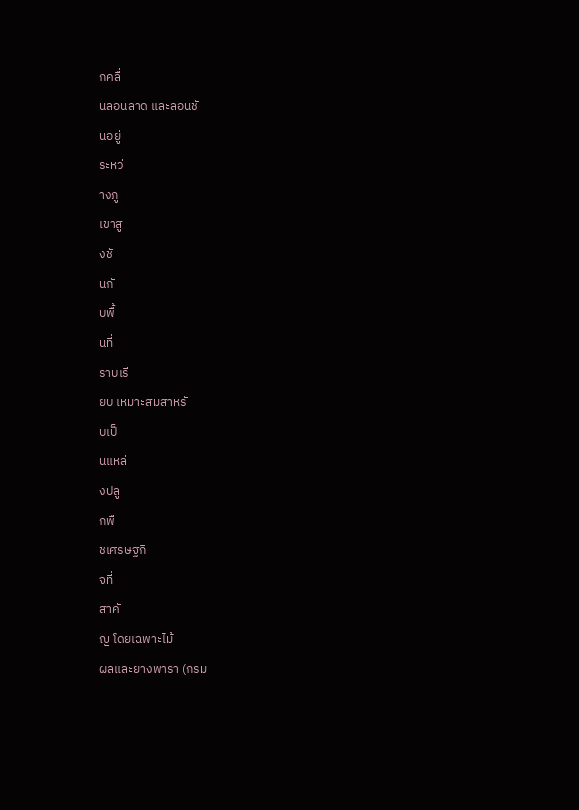กคลื่
นลอนลาด และลอนชั
นอยู่
ระหว่
างภู
เขาสู
งชั
นกั
บพื้
นที่
ราบเรี
ยบ เหมาะสมสาหรั
บเป็
นแหล่
งปลู
กพื
ชเศรษฐกิ
จที่
สาคั
ญ โดยเฉพาะไม้
ผลและยางพารา (กรม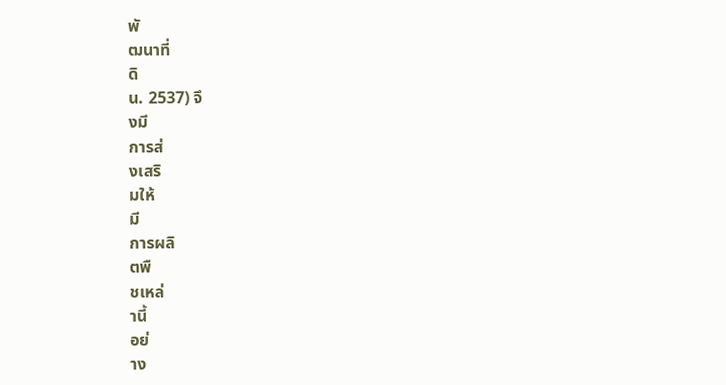พั
ฒนาที่
ดิ
น. 2537) จึ
งมี
การส่
งเสริ
มให้
มี
การผลิ
ตพื
ชเหล่
านี้
อย่
าง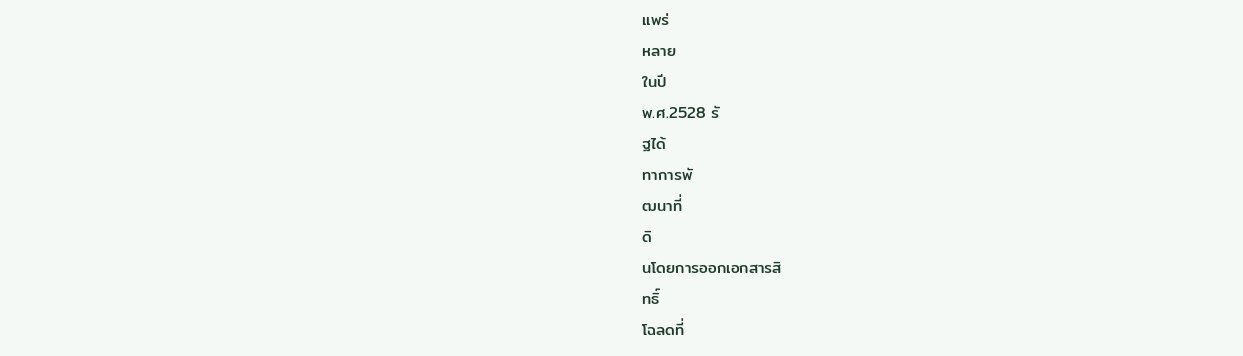แพร่
หลาย
ในปี
พ.ศ.2528 รั
ฐได้
ทาการพั
ฒนาที่
ดิ
นโดยการออกเอกสารสิ
ทธิ์
โฉลดที่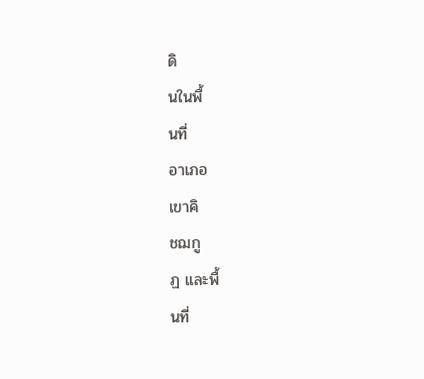ดิ
นในพื้
นที่
อาเภอ
เขาคิ
ชฌกู
ฏ และพื้
นที่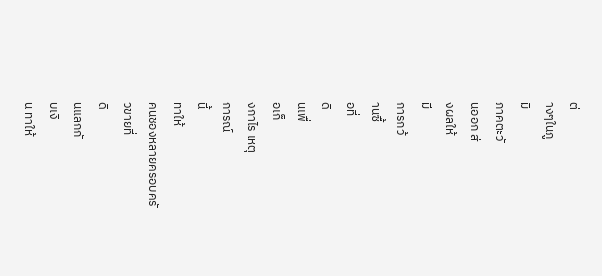ต่
างๆในภู
มิ
ภาคตะวั
นออก ส่
งผลให้
มี
การกว้
านซื้
อที่
ดิ
นเพื่
อเก็
งกาไร เหตุ
การณ์
นี้
ทาให้
คนชองหลายครอบครั
วขายที่
ดิ
นแลกกั
บเงิ
น ทาให้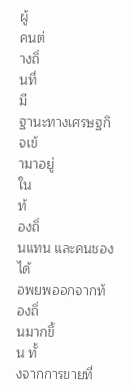ผู้
คนต่
างถิ่
นที่
มี
ฐานะทางเศรษฐกิ
จเข้
ามาอยู่
ใน
ท้
องถิ่
นแทน และคนชองได้
อพยพออกจากท้
องถิ่
นมากขึ้
น ทั้
งจากการขายที่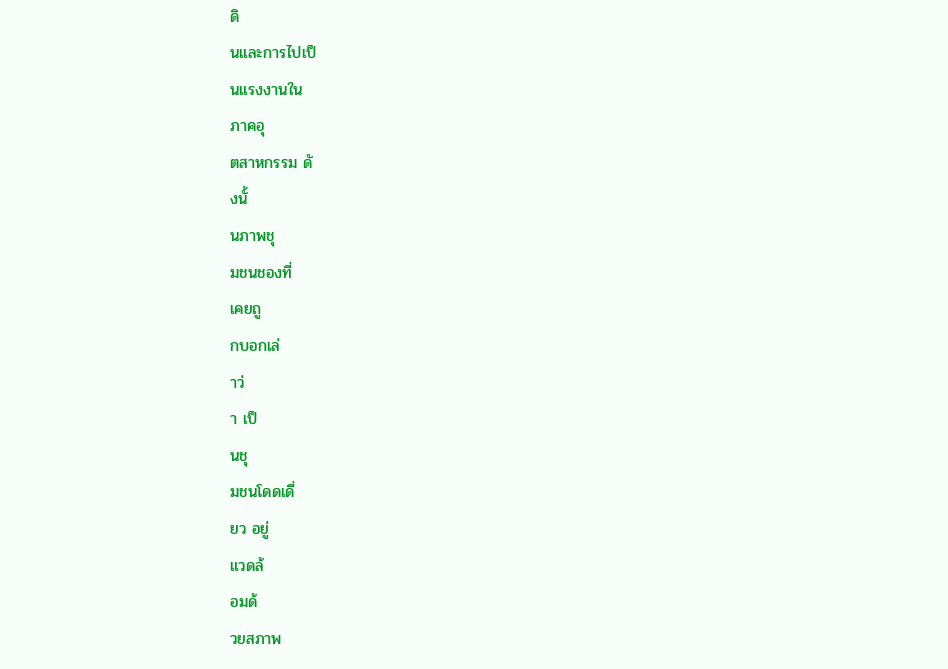ดิ
นและการไปเป็
นแรงงานใน
ภาคอุ
ตสาหกรรม ดั
งนั้
นภาพชุ
มชนชองที่
เคยถู
กบอกเล่
าว่
า เป็
นชุ
มชนโดดเดี่
ยว อยู่
แวดล้
อมด้
วยสภาพ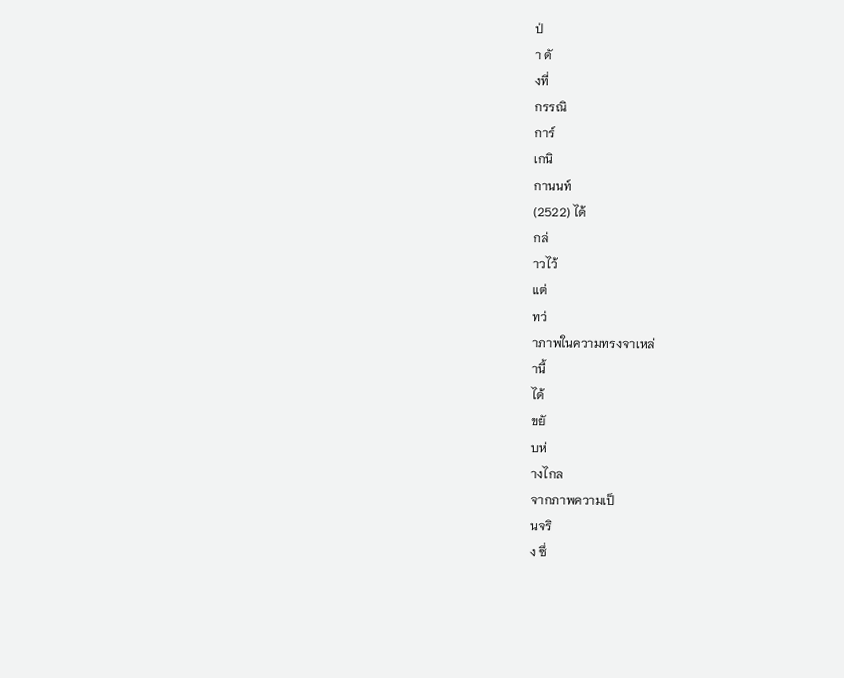ป่
า ดั
งที่
กรรณิ
การ์
เกนิ
กานนท์
(2522) ได้
กล่
าวไว้
แต่
ทว่
าภาพในความทรงจาเหล่
านี้
ได้
ขยั
บห่
างไกล
จากภาพความเป็
นจริ
ง ซึ่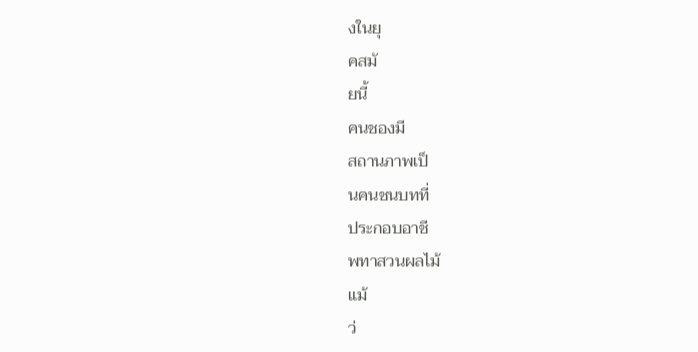งในยุ
คสมั
ยนี้
คนชองมี
สถานภาพเป็
นคนชนบทที่
ประกอบอาชี
พทาสวนผลไม้
แม้
ว่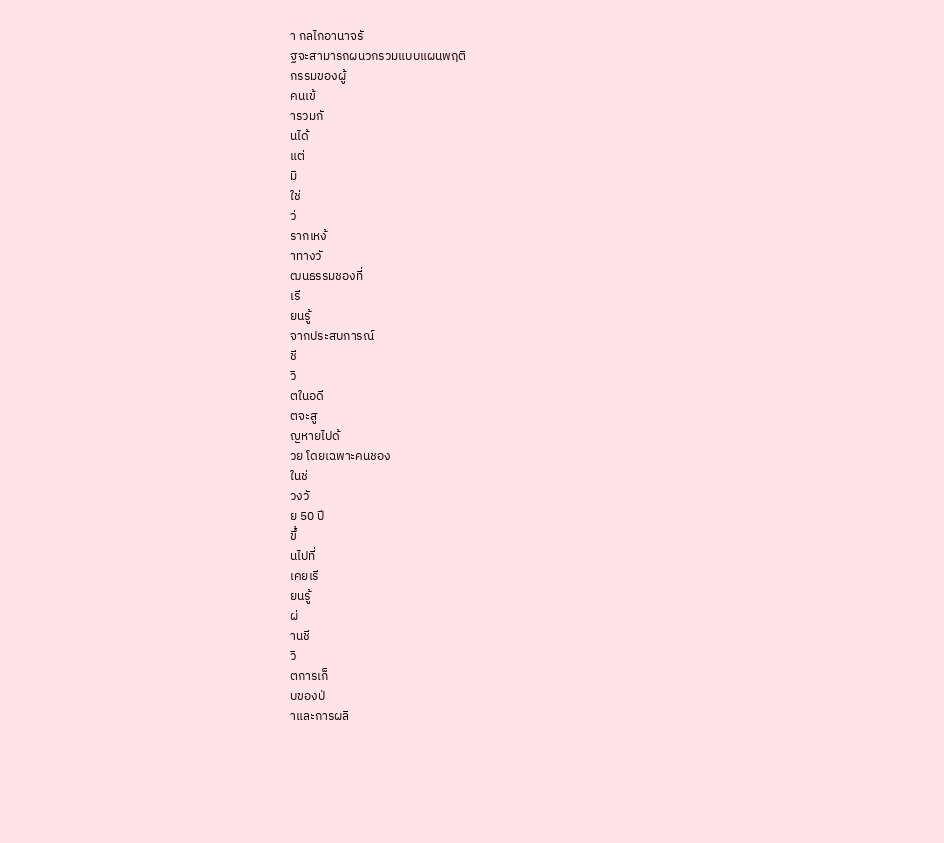า กลไกอานาจรั
ฐจะสามารถผนวกรวมแบบแผนพฤติ
กรรมของผู้
คนเข้
ารวมกั
นได้
แต่
มิ
ใช่
ว่
รากเหง้
าทางวั
ฒนธรรมชองที่
เรี
ยนรู้
จากประสบการณ์
ชี
วิ
ตในอดี
ตจะสู
ญหายไปด้
วย โดยเฉพาะคนชอง
ในช่
วงวั
ย 50 ปี
ขึ้
นไปที่
เคยเรี
ยนรู้
ผ่
านชี
วิ
ตการเก็
บของป่
าและการผลิ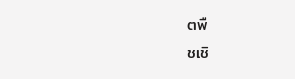ตพื
ชเชิ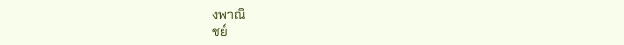งพาณิ
ชย์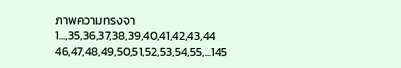ภาพความทรงจา
1...,35,36,37,38,39,40,41,42,43,44 46,47,48,49,50,51,52,53,54,55,...145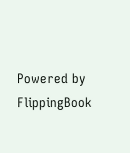Powered by FlippingBook